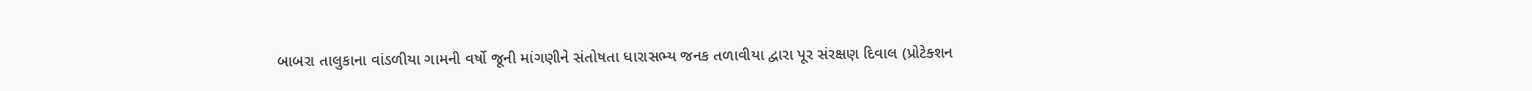બાબરા તાલુકાના વાંડળીયા ગામની વર્ષો જૂની માંગણીને સંતોષતા ધારાસભ્ય જનક તળાવીયા દ્વારા પૂર સંરક્ષણ દિવાલ (પ્રોટેક્શન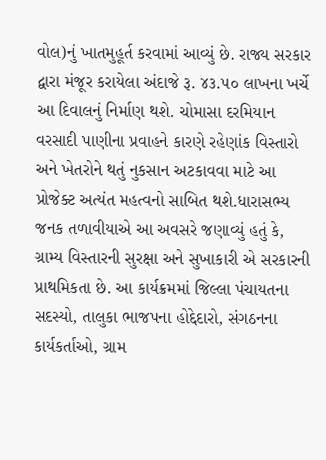વોલ)નું ખાતમુહૂર્ત કરવામાં આવ્યું છે. રાજ્ય સરકાર દ્વારા મંજૂર કરાયેલા અંદાજે રૂ. ૪૩.૫૦ લાખના ખર્ચે આ દિવાલનું નિર્માણ થશે. ચોમાસા દરમિયાન વરસાદી પાણીના પ્રવાહને કારણે રહેણાંક વિસ્તારો અને ખેતરોને થતું નુકસાન અટકાવવા માટે આ પ્રોજેક્ટ અત્યંત મહત્વનો સાબિત થશે.ધારાસભ્ય જનક તળાવીયાએ આ અવસરે જણાવ્યું હતું કે, ગ્રામ્ય વિસ્તારની સુરક્ષા અને સુખાકારી એ સરકારની પ્રાથમિકતા છે. આ કાર્યક્રમમાં જિલ્લા પંચાયતના સદસ્યો, તાલુકા ભાજપના હોદ્દેદારો, સંગઠનના કાર્યકર્તાઓ, ગ્રામ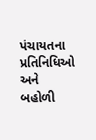પંચાયતના પ્રતિનિધિઓ અને બહોળી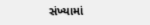સંખ્યામાં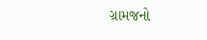ગ્રામજનો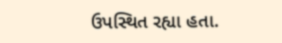ઉપસ્થિત રહ્યા હતા.